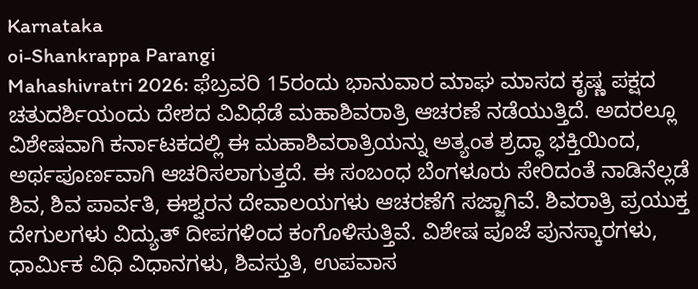Karnataka
oi-Shankrappa Parangi
Mahashivratri 2026: ಫೆಬ್ರವರಿ 15ರಂದು ಭಾನುವಾರ ಮಾಘ ಮಾಸದ ಕೃಷ್ಣ ಪಕ್ಷದ ಚತುದರ್ಶಿಯಂದು ದೇಶದ ವಿವಿಧೆಡೆ ಮಹಾಶಿವರಾತ್ರಿ ಆಚರಣೆ ನಡೆಯುತ್ತಿದೆ. ಅದರಲ್ಲೂ ವಿಶೇಷವಾಗಿ ಕರ್ನಾಟಕದಲ್ಲಿ ಈ ಮಹಾಶಿವರಾತ್ರಿಯನ್ನು ಅತ್ಯಂತ ಶ್ರದ್ಧಾ ಭಕ್ತಿಯಿಂದ, ಅರ್ಥಪೂರ್ಣವಾಗಿ ಆಚರಿಸಲಾಗುತ್ತದೆ. ಈ ಸಂಬಂಧ ಬೆಂಗಳೂರು ಸೇರಿದಂತೆ ನಾಡಿನೆಲ್ಲಡೆ ಶಿವ, ಶಿವ ಪಾರ್ವತಿ, ಈಶ್ವರನ ದೇವಾಲಯಗಳು ಆಚರಣೆಗೆ ಸಜ್ಜಾಗಿವೆ. ಶಿವರಾತ್ರಿ ಪ್ರಯುಕ್ತ ದೇಗುಲಗಳು ವಿದ್ಯುತ್ ದೀಪಗಳಿಂದ ಕಂಗೊಳಿಸುತ್ತಿವೆ. ವಿಶೇಷ ಪೂಜೆ ಪುನಸ್ಕಾರಗಳು, ಧಾರ್ಮಿಕ ವಿಧಿ ವಿಧಾನಗಳು, ಶಿವಸ್ತುತಿ, ಉಪವಾಸ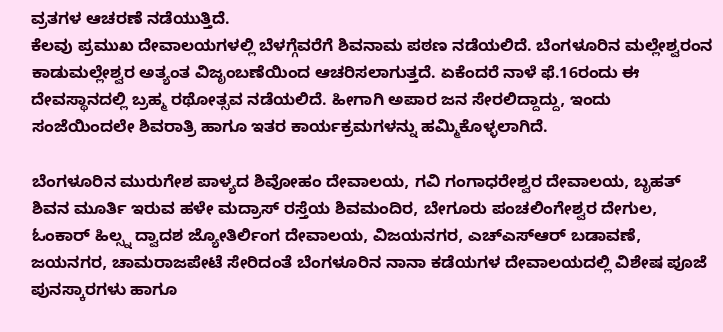ವ್ರತಗಳ ಆಚರಣೆ ನಡೆಯುತ್ತಿದೆ.
ಕೆಲವು ಪ್ರಮುಖ ದೇವಾಲಯಗಳಲ್ಲಿ ಬೆಳಗ್ಗೆವರೆಗೆ ಶಿವನಾಮ ಪಠಣ ನಡೆಯಲಿದೆ. ಬೆಂಗಳೂರಿನ ಮಲ್ಲೇಶ್ವರಂನ ಕಾಡುಮಲ್ಲೇಶ್ವರ ಅತ್ಯಂತ ವಿಜೃಂಬಣೆಯಿಂದ ಆಚರಿಸಲಾಗುತ್ತದೆ. ಏಕೆಂದರೆ ನಾಳೆ ಫೆ.16ರಂದು ಈ ದೇವಸ್ಥಾನದಲ್ಲಿ ಬ್ರಹ್ಮ ರಥೋತ್ಸವ ನಡೆಯಲಿದೆ. ಹೀಗಾಗಿ ಅಪಾರ ಜನ ಸೇರಲಿದ್ದಾದ್ದು, ಇಂದು ಸಂಜೆಯಿಂದಲೇ ಶಿವರಾತ್ರಿ ಹಾಗೂ ಇತರ ಕಾರ್ಯಕ್ರಮಗಳನ್ನು ಹಮ್ಮಿಕೊಳ್ಳಲಾಗಿದೆ.

ಬೆಂಗಳೂರಿನ ಮುರುಗೇಶ ಪಾಳ್ಯದ ಶಿವೋಹಂ ದೇವಾಲಯ, ಗವಿ ಗಂಗಾಧರೇಶ್ವರ ದೇವಾಲಯ, ಬೃಹತ್ ಶಿವನ ಮೂರ್ತಿ ಇರುವ ಹಳೇ ಮದ್ರಾಸ್ ರಸ್ತೆಯ ಶಿವಮಂದಿರ, ಬೇಗೂರು ಪಂಚಲಿಂಗೇಶ್ವರ ದೇಗುಲ, ಓಂಕಾರ್ ಹಿಲ್ಸ್ನ ದ್ವಾದಶ ಜ್ಯೋತಿರ್ಲಿಂಗ ದೇವಾಲಯ, ವಿಜಯನಗರ, ಎಚ್ಎಸ್ಆರ್ ಬಡಾವಣೆ, ಜಯನಗರ, ಚಾಮರಾಜಪೇಟೆ ಸೇರಿದಂತೆ ಬೆಂಗಳೂರಿನ ನಾನಾ ಕಡೆಯಗಳ ದೇವಾಲಯದಲ್ಲಿ ವಿಶೇಷ ಪೂಜೆ ಪುನಸ್ಕಾರಗಳು ಹಾಗೂ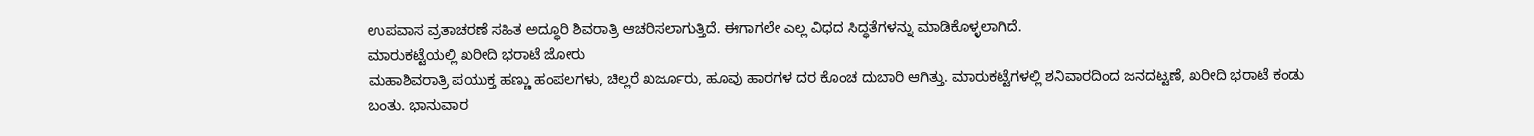ಉಪವಾಸ ವ್ರತಾಚರಣೆ ಸಹಿತ ಅದ್ಧೂರಿ ಶಿವರಾತ್ರಿ ಆಚರಿಸಲಾಗುತ್ತಿದೆ. ಈಗಾಗಲೇ ಎಲ್ಲ ವಿಧದ ಸಿದ್ಧತೆಗಳನ್ನು ಮಾಡಿಕೊಳ್ಳಲಾಗಿದೆ.
ಮಾರುಕಟ್ಟೆಯಲ್ಲಿ ಖರೀದಿ ಭರಾಟೆ ಜೋರು
ಮಹಾಶಿವರಾತ್ರಿ ಪಯುಕ್ತ ಹಣ್ಣು ಹಂಪಲಗಳು, ಚಿಲ್ಲರೆ ಖರ್ಜೂರು, ಹೂವು ಹಾರಗಳ ದರ ಕೊಂಚ ದುಬಾರಿ ಆಗಿತ್ತು. ಮಾರುಕಟ್ಟೆಗಳಲ್ಲಿ ಶನಿವಾರದಿಂದ ಜನದಟ್ಟಣೆ, ಖರೀದಿ ಭರಾಟೆ ಕಂಡು ಬಂತು. ಭಾನುವಾರ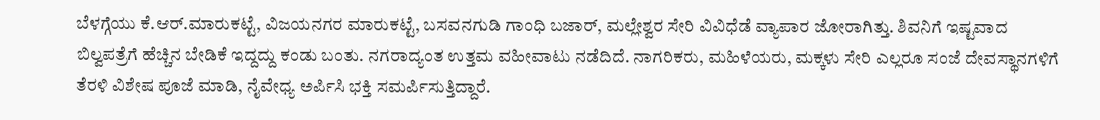ಬೆಳಗ್ಗೆಯು ಕೆ.ಆರ್.ಮಾರುಕಟ್ಟೆ, ವಿಜಯನಗರ ಮಾರುಕಟ್ಟೆ, ಬಸವನಗುಡಿ ಗಾಂಧಿ ಬಜಾರ್, ಮಲ್ಲೇಶ್ವರ ಸೇರಿ ವಿವಿಧೆಡೆ ವ್ಯಾಪಾರ ಜೋರಾಗಿತ್ತು. ಶಿವನಿಗೆ ಇಷ್ಟವಾದ ಬಿಲ್ವಪತ್ರೆಗೆ ಹೆಚ್ಚಿನ ಬೇಡಿಕೆ ಇದ್ದದ್ದು ಕಂಡು ಬಂತು. ನಗರಾದ್ಯಂತ ಉತ್ತಮ ವಹೀವಾಟು ನಡೆದಿದೆ. ನಾಗರಿಕರು, ಮಹಿಳೆಯರು, ಮಕ್ಕಳು ಸೇರಿ ಎಲ್ಲರೂ ಸಂಜೆ ದೇವಸ್ಥಾನಗಳಿಗೆ ತೆರಳಿ ವಿಶೇಷ ಪೂಜೆ ಮಾಡಿ, ನೈವೇಧ್ಯ ಅರ್ಪಿಸಿ ಭಕ್ತಿ ಸಮರ್ಪಿಸುತ್ತಿದ್ದಾರೆ.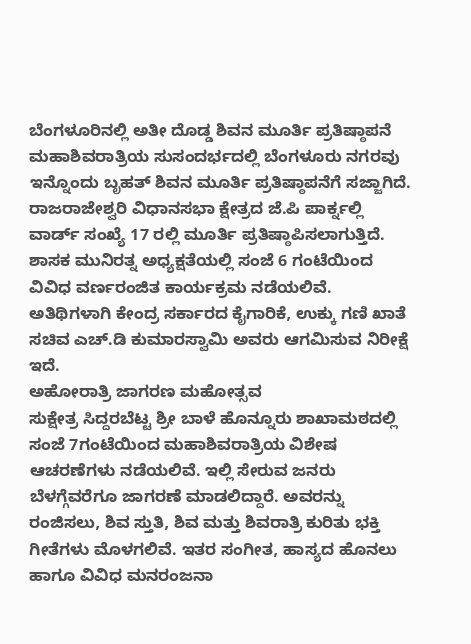ಬೆಂಗಳೂರಿನಲ್ಲಿ ಅತೀ ದೊಡ್ಡ ಶಿವನ ಮೂರ್ತಿ ಪ್ರತಿಷ್ಠಾಪನೆ
ಮಹಾಶಿವರಾತ್ರಿಯ ಸುಸಂದರ್ಭದಲ್ಲಿ ಬೆಂಗಳೂರು ನಗರವು ಇನ್ನೊಂದು ಬೃಹತ್ ಶಿವನ ಮೂರ್ತಿ ಪ್ರತಿಷ್ಠಾಪನೆಗೆ ಸಜ್ಜಾಗಿದೆ. ರಾಜರಾಜೇಶ್ವರಿ ವಿಧಾನಸಭಾ ಕ್ಷೇತ್ರದ ಜೆ.ಪಿ ಪಾರ್ಕ್ನಲ್ಲಿ ವಾರ್ಡ್ ಸಂಖ್ಯೆ 17 ರಲ್ಲಿ ಮೂರ್ತಿ ಪ್ರತಿಷ್ಠಾಪಿಸಲಾಗುತ್ತಿದೆ. ಶಾಸಕ ಮುನಿರತ್ನ ಅಧ್ಯಕ್ಷತೆಯಲ್ಲಿ ಸಂಜೆ 6 ಗಂಟೆಯಿಂದ ವಿವಿಧ ವರ್ಣರಂಜಿತ ಕಾರ್ಯಕ್ರಮ ನಡೆಯಲಿವೆ. ಅತಿಥಿಗಳಾಗಿ ಕೇಂದ್ರ ಸರ್ಕಾರದ ಕೈಗಾರಿಕೆ, ಉಕ್ಕು ಗಣಿ ಖಾತೆ ಸಚಿವ ಎಚ್.ಡಿ ಕುಮಾರಸ್ವಾಮಿ ಅವರು ಆಗಮಿಸುವ ನಿರೀಕ್ಷೆ ಇದೆ.
ಅಹೋರಾತ್ರಿ ಜಾಗರಣ ಮಹೋತ್ಸವ
ಸುಕ್ಷೇತ್ರ ಸಿದ್ದರಬೆಟ್ಟ ಶ್ರೀ ಬಾಳೆ ಹೊನ್ನೂರು ಶಾಖಾಮಠದಲ್ಲಿ ಸಂಜೆ 7ಗಂಟೆಯಿಂದ ಮಹಾಶಿವರಾತ್ರಿಯ ವಿಶೇಷ ಆಚರಣೆಗಳು ನಡೆಯಲಿವೆ. ಇಲ್ಲಿ ಸೇರುವ ಜನರು ಬೆಳಗ್ಗೆವರೆಗೂ ಜಾಗರಣೆ ಮಾಡಲಿದ್ದಾರೆ. ಅವರನ್ನು ರಂಜಿಸಲು, ಶಿವ ಸ್ತುತಿ, ಶಿವ ಮತ್ತು ಶಿವರಾತ್ರಿ ಕುರಿತು ಭಕ್ತಿ ಗೀತೆಗಳು ಮೊಳಗಲಿವೆ. ಇತರ ಸಂಗೀತ, ಹಾಸ್ಯದ ಹೊನಲು ಹಾಗೂ ವಿವಿಧ ಮನರಂಜನಾ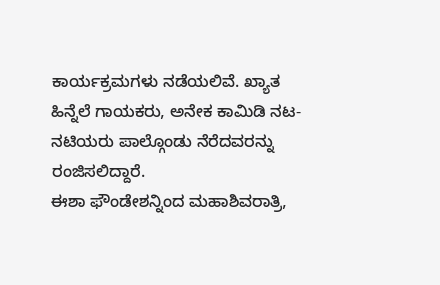ಕಾರ್ಯಕ್ರಮಗಳು ನಡೆಯಲಿವೆ. ಖ್ಯಾತ ಹಿನ್ನೆಲೆ ಗಾಯಕರು, ಅನೇಕ ಕಾಮಿಡಿ ನಟ- ನಟಿಯರು ಪಾಲ್ಗೊಂಡು ನೆರೆದವರನ್ನು ರಂಜಿಸಲಿದ್ದಾರೆ.
ಈಶಾ ಫೌಂಡೇಶನ್ನಿಂದ ಮಹಾಶಿವರಾತ್ರಿ,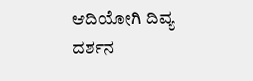ಆದಿಯೋಗಿ ದಿವ್ಯ ದರ್ಶನ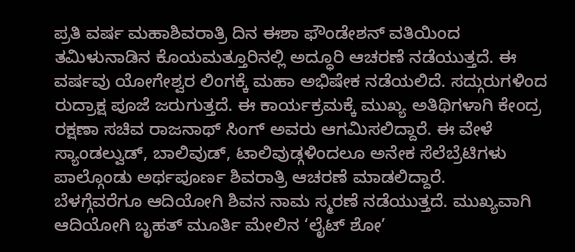ಪ್ರತಿ ವರ್ಷ ಮಹಾಶಿವರಾತ್ರಿ ದಿನ ಈಶಾ ಫೌಂಡೇಶನ್ ವತಿಯಿಂದ ತಮಿಳುನಾಡಿನ ಕೊಯಮತ್ತೂರಿನಲ್ಲಿ ಅದ್ಧೂರಿ ಆಚರಣೆ ನಡೆಯುತ್ತದೆ. ಈ ವರ್ಷವು ಯೋಗೇಶ್ವರ ಲಿಂಗಕ್ಕೆ ಮಹಾ ಅಭಿಷೇಕ ನಡೆಯಲಿದೆ. ಸದ್ಗುರುಗಳಿಂದ ರುದ್ರಾಕ್ಷ ಪೂಜೆ ಜರುಗುತ್ತದೆ. ಈ ಕಾರ್ಯಕ್ರಮಕ್ಕೆ ಮುಖ್ಯ ಅತಿಥಿಗಳಾಗಿ ಕೇಂದ್ರ ರಕ್ಷಣಾ ಸಚಿವ ರಾಜನಾಥ್ ಸಿಂಗ್ ಅವರು ಆಗಮಿಸಲಿದ್ದಾರೆ. ಈ ವೇಳೆ ಸ್ಯಾಂಡಲ್ವುಡ್, ಬಾಲಿವುಡ್, ಟಾಲಿವುಡ್ಗಳಿಂದಲೂ ಅನೇಕ ಸೆಲೆಬ್ರೆಟಿಗಳು ಪಾಲ್ಗೊಂಡು ಅರ್ಥಪೂರ್ಣ ಶಿವರಾತ್ರಿ ಆಚರಣೆ ಮಾಡಲಿದ್ದಾರೆ.
ಬೆಳಗ್ಗೆವರೆಗೂ ಆದಿಯೋಗಿ ಶಿವನ ನಾಮ ಸ್ಮರಣೆ ನಡೆಯುತ್ತದೆ. ಮುಖ್ಯವಾಗಿ ಆದಿಯೋಗಿ ಬೃಹತ್ ಮೂರ್ತಿ ಮೇಲಿನ ‘ಲೈಟ್ ಶೋ’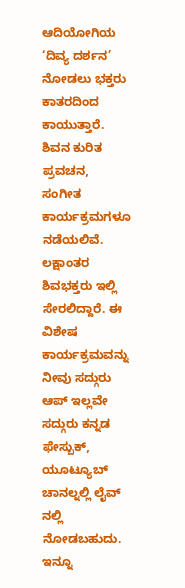ಆದಿಯೋಗಿಯ ‘ದಿವ್ಯ ದರ್ಶನ’ ನೋಡಲು ಭಕ್ತರು ಕಾತರದಿಂದ ಕಾಯುತ್ತಾರೆ. ಶಿವನ ಕುರಿತ ಪ್ರವಚನ, ಸಂಗೀತ ಕಾರ್ಯಕ್ರಮಗಳೂ ನಡೆಯಲಿವೆ. ಲಕ್ಷಾಂತರ ಶಿವಭಕ್ತರು ಇಲ್ಲಿ ಸೇರಲಿದ್ದಾರೆ. ಈ ವಿಶೇಷ ಕಾರ್ಯಕ್ರಮವನ್ನು ನೀವು ಸದ್ಗುರು ಆಪ್ ಇಲ್ಲವೇ ಸದ್ಗುರು ಕನ್ನಡ ಫೇಸ್ಬುಕ್, ಯೂಟ್ಯೂಬ್ ಚಾನಲ್ನಲ್ಲಿ ಲೈವ್ ನಲ್ಲಿ ನೋಡಬಹುದು. ಇನ್ನೂ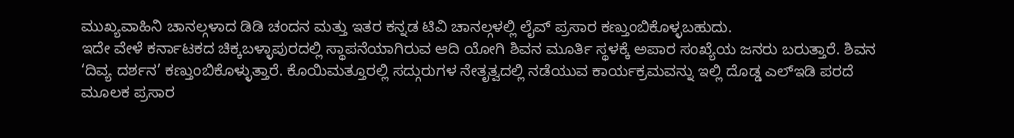ಮುಖ್ಯವಾಹಿನಿ ಚಾನಲ್ಗಳಾದ ಡಿಡಿ ಚಂದನ ಮತ್ತು ಇತರ ಕನ್ನಡ ಟಿವಿ ಚಾನಲ್ಗಳಲ್ಲಿ ಲೈವ್ ಪ್ರಸಾರ ಕಣ್ತುಂಬಿಕೊಳ್ಳಬಹುದು.
ಇದೇ ವೇಳೆ ಕರ್ನಾಟಕದ ಚಿಕ್ಕಬಳ್ಳಾಪುರದಲ್ಲಿ ಸ್ಥಾಪನೆಯಾಗಿರುವ ಆದಿ ಯೋಗಿ ಶಿವನ ಮೂರ್ತಿ ಸ್ಥಳಕ್ಕೆ ಅಪಾರ ಸಂಖ್ಯೆಯ ಜನರು ಬರುತ್ತಾರೆ. ಶಿವನ ‘ದಿವ್ಯ ದರ್ಶನ’ ಕಣ್ತುಂಬಿಕೊಳ್ಳುತ್ತಾರೆ. ಕೊಯಿಮತ್ತೂರಲ್ಲಿ ಸದ್ಗುರುಗಳ ನೇತೃತ್ವದಲ್ಲಿ ನಡೆಯುವ ಕಾರ್ಯಕ್ರಮವನ್ನು ಇಲ್ಲಿ ದೊಡ್ಡ ಎಲ್ಇಡಿ ಪರದೆ ಮೂಲಕ ಪ್ರಸಾರ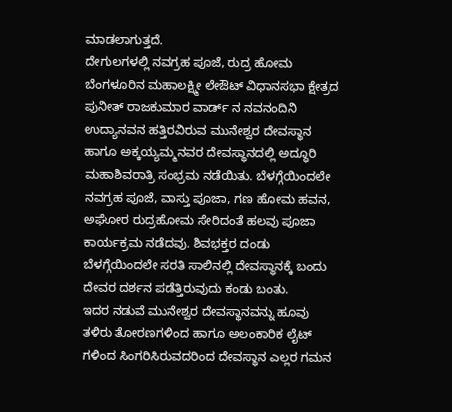ಮಾಡಲಾಗುತ್ತದೆ.
ದೇಗುಲಗಳಲ್ಲಿ ನವಗ್ರಹ ಪೂಜೆ, ರುದ್ರ ಹೋಮ
ಬೆಂಗಳೂರಿನ ಮಹಾಲಕ್ಷ್ಮೀ ಲೇಔಟ್ ವಿಧಾನಸಭಾ ಕ್ಷೇತ್ರದ ಪುನೀತ್ ರಾಜಕುಮಾರ ವಾರ್ಡ್ ನ ನವನಂದಿನಿ ಉದ್ಯಾನವನ ಹತ್ತಿರವಿರುವ ಮುನೇಶ್ವರ ದೇವಸ್ಥಾನ ಹಾಗೂ ಅಕ್ಕಯ್ಯಮ್ಮನವರ ದೇವಸ್ಥಾನದಲ್ಲಿ ಅದ್ಧೂರಿ ಮಹಾಶಿವರಾತ್ರಿ ಸಂಭ್ರಮ ನಡೆಯಿತು. ಬೆಳಗ್ಗೆಯಿಂದಲೇ ನವಗ್ರಹ ಪೂಜೆ, ವಾಸ್ತು ಪೂಜಾ, ಗಣ ಹೋಮ ಹವನ, ಅಘೋರ ರುದ್ರಹೋಮ ಸೇರಿದಂತೆ ಹಲವು ಪೂಜಾ ಕಾರ್ಯಕ್ರಮ ನಡೆದವು. ಶಿವಭಕ್ತರ ದಂಡು ಬೆಳಗ್ಗೆಯಿಂದಲೇ ಸರತಿ ಸಾಲಿನಲ್ಲಿ ದೇವಸ್ಥಾನಕ್ಕೆ ಬಂದು ದೇವರ ದರ್ಶನ ಪಡೆತ್ತಿರುವುದು ಕಂಡು ಬಂತು.
ಇದರ ನಡುವೆ ಮುನೇಶ್ವರ ದೇವಸ್ಥಾನವನ್ನು ಹೂವು ತಳಿರು ತೋರಣಗಳಿಂದ ಹಾಗೂ ಅಲಂಕಾರಿಕ ಲೈಟ್ ಗಳಿಂದ ಸಿಂಗರಿಸಿರುವದರಿಂದ ದೇವಸ್ಥಾನ ಎಲ್ಲರ ಗಮನ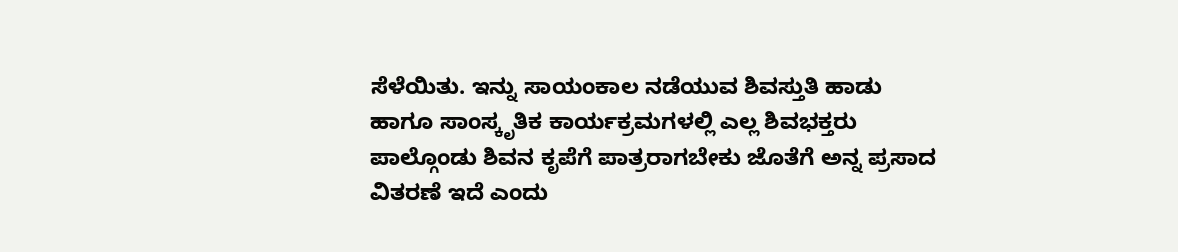ಸೆಳೆಯಿತು. ಇನ್ನು ಸಾಯಂಕಾಲ ನಡೆಯುವ ಶಿವಸ್ತುತಿ ಹಾಡು ಹಾಗೂ ಸಾಂಸ್ಕೃತಿಕ ಕಾರ್ಯಕ್ರಮಗಳಲ್ಲಿ ಎಲ್ಲ ಶಿವಭಕ್ತರು ಪಾಲ್ಗೊಂಡು ಶಿವನ ಕೃಪೆಗೆ ಪಾತ್ರರಾಗಬೇಕು ಜೊತೆಗೆ ಅನ್ನ ಪ್ರಸಾದ ವಿತರಣೆ ಇದೆ ಎಂದು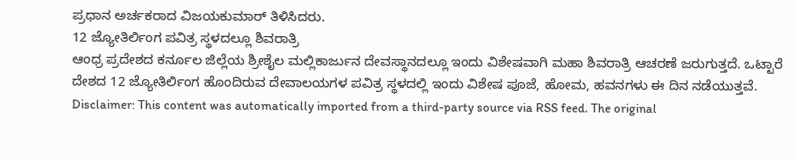ಪ್ರಧಾನ ಅರ್ಚಕರಾದ ವಿಜಯಕುಮಾರ್ ತಿಳಿಸಿದರು.
12 ಜ್ಯೋತಿರ್ಲಿಂಗ ಪವಿತ್ರ ಸ್ಥಳದಲ್ಲೂ ಶಿವರಾತ್ರಿ
ಆಂಧ್ರ ಪ್ರದೇಶದ ಕರ್ನೂಲ ಜಿಲ್ಲೆಯ ಶ್ರೀಶೈಲ ಮಲ್ಲಿಕಾರ್ಜುನ ದೇವಸ್ಥಾನದಲ್ಲೂ ಇಂದು ವಿಶೇಷವಾಗಿ ಮಹಾ ಶಿವರಾತ್ರಿ ಆಚರಣೆ ಜರುಗುತ್ತದೆ. ಒಟ್ಟಾರೆ ದೇಶದ 12 ಜ್ಯೋತಿರ್ಲಿಂಗ ಹೊಂದಿರುವ ದೇವಾಲಯಗಳ ಪವಿತ್ರ ಸ್ಥಳದಲ್ಲಿ ಇಂದು ವಿಶೇಷ ಪೂಜೆ, ಹೋಮ, ಹವನಗಳು ಈ ದಿನ ನಡೆಯುತ್ತವೆ.
Disclaimer: This content was automatically imported from a third-party source via RSS feed. The original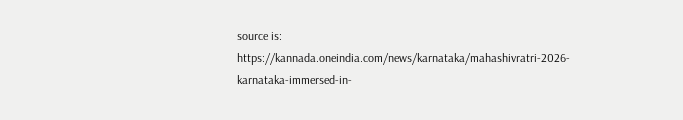source is: https://kannada.oneindia.com/news/karnataka/mahashivratri-2026-karnataka-immersed-in-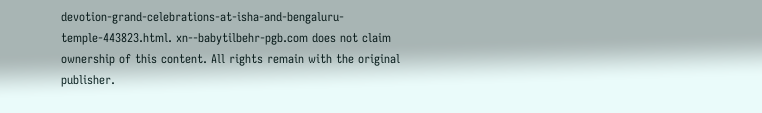devotion-grand-celebrations-at-isha-and-bengaluru-temple-443823.html. xn--babytilbehr-pgb.com does not claim ownership of this content. All rights remain with the original publisher.